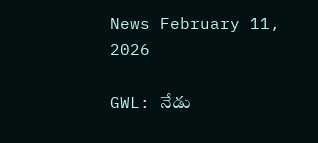News February 11, 2026

GWL: నేడు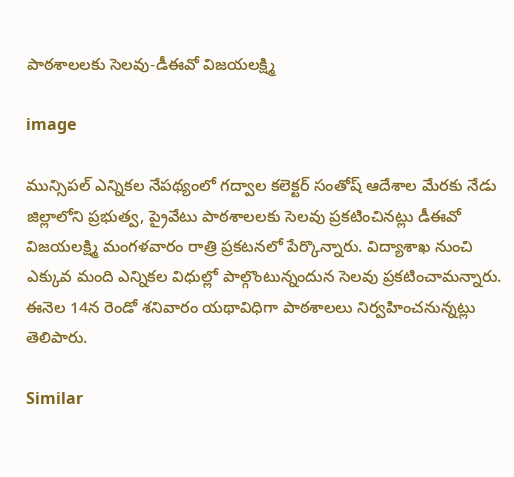పాఠశాలలకు సెలవు-డీఈవో విజయలక్ష్మి

image

మున్సిపల్ ఎన్నికల నేపథ్యంలో గద్వాల కలెక్టర్ సంతోష్ ఆదేశాల మేరకు నేడు జిల్లాలోని ప్రభుత్వ, ప్రైవేటు పాఠశాలలకు సెలవు ప్రకటించినట్లు డీఈవో విజయలక్ష్మి మంగళవారం రాత్రి ప్రకటనలో పేర్కొన్నారు. విద్యాశాఖ నుంచి ఎక్కువ మంది ఎన్నికల విధుల్లో పాల్గొంటున్నందున సెలవు ప్రకటించామన్నారు. ఈనెల 14న రెండో శనివారం యథావిధిగా పాఠశాలలు నిర్వహించనున్నట్లు తెలిపారు.

Similar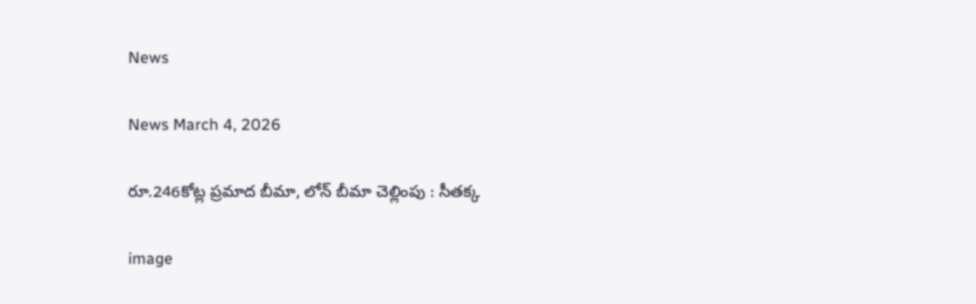News

News March 4, 2026

రూ.246కోట్ల ప్రమాద బీమా, లోన్ బీమా చెల్లింపు : సీతక్క

image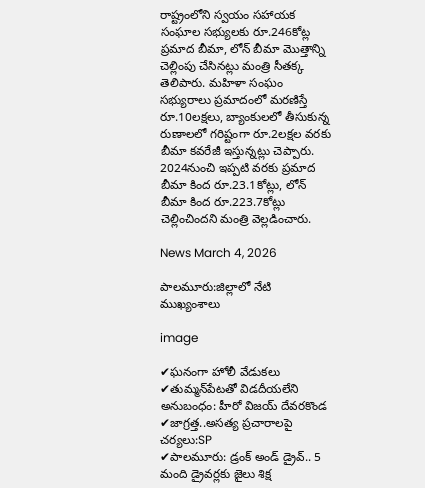రాష్ట్రంలోని స్వయం సహాయక సంఘాల సభ్యులకు రూ.246కోట్ల ప్రమాద బీమా, లోన్ బీమా మొత్తాన్ని చెల్లింపు చేసినట్లు మంత్రి సీతక్క తెలిపారు. మహిళా సంఘం సభ్యురాలు ప్రమాదంలో మరణిస్తే రూ.10లక్షలు, బ్యాంకులలో తీసుకున్న రుణాలలో గరిష్టంగా రూ.2లక్షల వరకు బీమా కవరేజీ ఇస్తున్నట్లు చెప్పారు. 2024నుంచి ఇప్పటి వరకు ప్రమాద బీమా కింద రూ.23.1కోట్లు, లోన్ బీమా కింద రూ.223.7కోట్లు చెల్లించిందని మంత్రి వెల్లడించారు.

News March 4, 2026

పాలమూరు:జిల్లాలో నేటి ముఖ్యంశాలు

image

✔ఘనంగా హోలీ వేడుకలు
✔తుమ్మన్‌పేటతో విడదీయలేని అనుబంధం: హీరో విజయ్‌ దేవరకొండ
✔జాగ్రత్త..అసత్య ప్రచారాలపై చర్యలు:SP
✔పాలమూరు: డ్రంక్ అండ్ డ్రైవ్.. 5 మంది డ్రైవర్లకు జైలు శిక్ష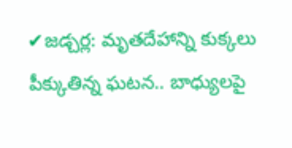✔జడ్చర్ల: మృతదేహాన్ని కుక్కలు పీక్కుతిన్న ఘటన.. బాధ్యులపై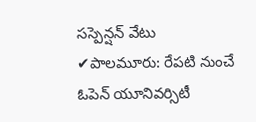సస్పెన్షన్ వేటు
✔పాలమూరు: రేపటి నుంచే ఓపెన్ యూనివర్సిటీ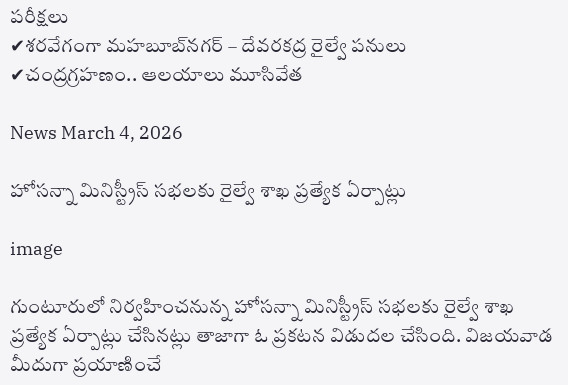పరీక్షలు
✔శరవేగంగా మహబూబ్‌నగర్ – దేవరకద్ర రైల్వే పనులు
✔చంద్రగ్రహణం.. ఆలయాలు మూసివేత

News March 4, 2026

హోసన్నా మినిస్ట్రీస్ సభలకు రైల్వే శాఖ ప్రత్యేక ఏర్పాట్లు

image

గుంటూరులో నిర్వహించనున్న హోసన్నా మినిస్ట్రీస్ సభలకు రైల్వే శాఖ ప్రత్యేక ఏర్పాట్లు చేసినట్లు తాజాగా ఓ ప్రకటన విడుదల చేసింది. విజయవాడ మీదుగా ప్రయాణించే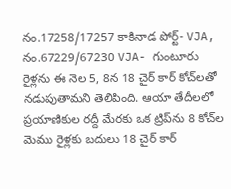నం.17258/17257 కాకినాడ పోర్ట్- VJA, నం.67229/67230 VJA- గుంటూరు రైళ్లను ఈ నెల 5, 8న 18 చైర్ కార్ కోచ్‌లతో నడుపుతామని తెలిపింది. ఆయా తేదీలలో ప్రయాణికుల రద్దీ మేరకు ఒక ట్రిప్‌ను 8 కోచ్‌ల మెము రైళ్లకు బదులు 18 చైర్ కార్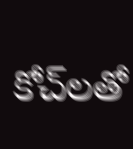కోచ్‌లతో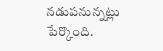నడుపనున్నట్లు పేర్కొంది.